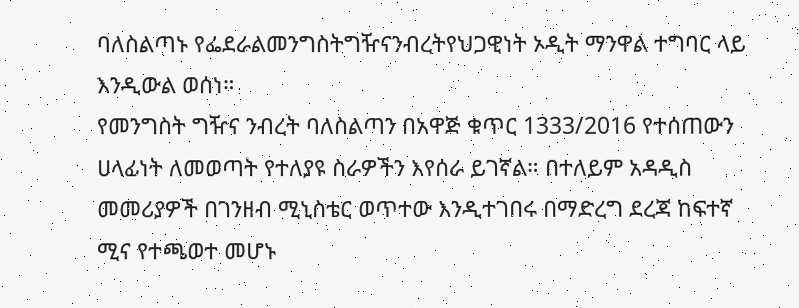ባለስልጣኑ የፌደራልመንግስትግዥናንብረትየህጋዊነት ኦዲት ማንዋል ተግባር ላይ እንዲውል ወሰነ።
የመንግስት ግዥና ንብረት ባለስልጣን በአዋጅ ቁጥር 1333/2016 የተሰጠውን ሀላፊነት ለመወጣት የተለያዩ ስራዎችን እየሰራ ይገኛል። በተለይም አዳዲስ መመሪያዎች በገንዘብ ሚኒስቴር ወጥተው እንዲተገበሩ በማድረግ ደረጃ ከፍተኛ ሚና የተጫወተ መሆኑ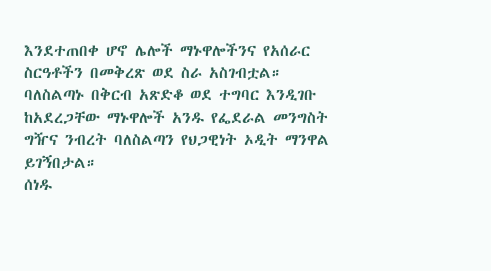እንደተጠበቀ ሆኖ ሌሎች ማኑዋሎችንና የአሰራር ስርዓቶችን በመቅረጽ ወደ ስራ አስገብቷል።
ባለስልጣኑ በቅርብ አጽድቆ ወደ ተግባር እንዲገቡ ከአደረጋቸው ማኑዋሎች አንዱ የፌደራል መንግስት ግዥና ንብረት ባለስልጣን የህጋዊነት ኦዲት ማንዋል ይገኝበታል።
ሰነዱ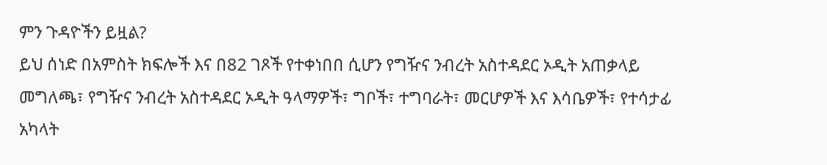ምን ጉዳዮችን ይዟል?
ይህ ሰነድ በአምስት ክፍሎች እና በ82 ገጾች የተቀነበበ ሲሆን የግዥና ንብረት አስተዳደር ኦዲት አጠቃላይ መግለጫ፣ የግዥና ንብረት አስተዳደር ኦዲት ዓላማዎች፣ ግቦች፣ ተግባራት፣ መርሆዎች እና እሳቤዎች፣ የተሳታፊ አካላት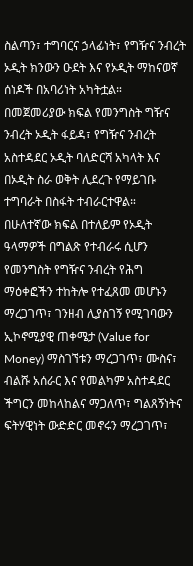ስልጣን፣ ተግባርና ኃላፊነት፣ የግዥና ንብረት ኦዲት ክንውን ዑደት እና የኦዲት ማከናወኛ ሰነዶች በአባሪነት አካትቷል።
በመጀመሪያው ክፍል የመንግስት ግዥና ንብረት ኦዲት ፋይዳ፣ የግዥና ንብረት አስተዳደር ኦዲት ባለድርሻ አካላት እና በኦዲት ስራ ወቅት ሊደረጉ የማይገቡ ተግባራት በስፋት ተብራርተዋል።
በሁለተኛው ክፍል በተለይም የኦዲት ዓላማዎች በግልጽ የተብራሩ ሲሆን የመንግስት የግዥና ንብረት የሕግ ማዕቀፎችን ተከትሎ የተፈጸመ መሆኑን ማረጋገጥ፣ ገንዘብ ሊያስገኝ የሚገባውን ኢኮኖሚያዊ ጠቀሜታ (Value for Money) ማስገኘቱን ማረጋገጥ፣ ሙስና፣ ብልሹ አሰራር እና የመልካም አስተዳደር ችግርን መከላከልና ማጋለጥ፣ ግልጸኝነትና ፍትሃዊነት ውድድር መኖሩን ማረጋገጥ፣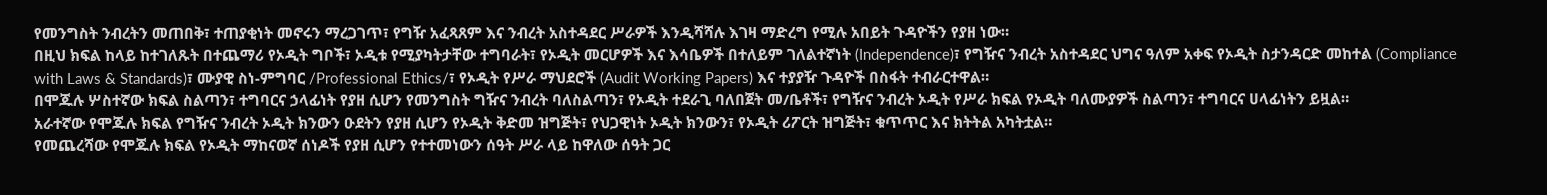የመንግስት ንብረትን መጠበቅ፣ ተጠያቂነት መኖሩን ማረጋገጥ፣ የግዥ አፈጻጸም እና ንብረት አስተዳደር ሥራዎች እንዲሻሻሉ እገዛ ማድረግ የሚሉ አበይት ጉዳዮችን የያዘ ነው።
በዚህ ክፍል ከላይ ከተገለጹት በተጨማሪ የኦዲት ግቦች፣ ኦዲቱ የሚያካትታቸው ተግባራት፣ የኦዲት መርሆዎች እና እሳቤዎች በተለይም ገለልተኛነት (Independence)፣ የግዥና ንብረት አስተዳደር ህግና ዓለም አቀፍ የኦዲት ስታንዳርድ መከተል (Compliance with Laws & Standards)፣ ሙያዊ ስነ-ምግባር /Professional Ethics/፣ የኦዲት የሥራ ማህደሮች (Audit Working Papers) እና ተያያዥ ጉዳዮች በስፋት ተብራርተዋል።
በሞጁሉ ሦስተኛው ክፍል ስልጣን፣ ተግባርና ኃላፊነት የያዘ ሲሆን የመንግስት ግዥና ንብረት ባለስልጣን፣ የኦዲት ተደራጊ ባለበጀት መ/ቤቶች፣ የግዥና ንብረት ኦዲት የሥራ ክፍል የኦዲት ባለሙያዎች ስልጣን፣ ተግባርና ሀላፊነትን ይዟል።
አራተኛው የሞጁሉ ክፍል የግዥና ንብረት ኦዲት ክንውን ዑደትን የያዘ ሲሆን የኦዲት ቅድመ ዝግጅት፣ የህጋዊነት ኦዲት ክንውን፣ የኦዲት ሪፖርት ዝግጅት፣ ቁጥጥር እና ክትትል አካትቷል።
የመጨረሻው የሞጁሉ ክፍል የኦዲት ማከናወኛ ሰነዶች የያዘ ሲሆን የተተመነውን ሰዓት ሥራ ላይ ከዋለው ሰዓት ጋር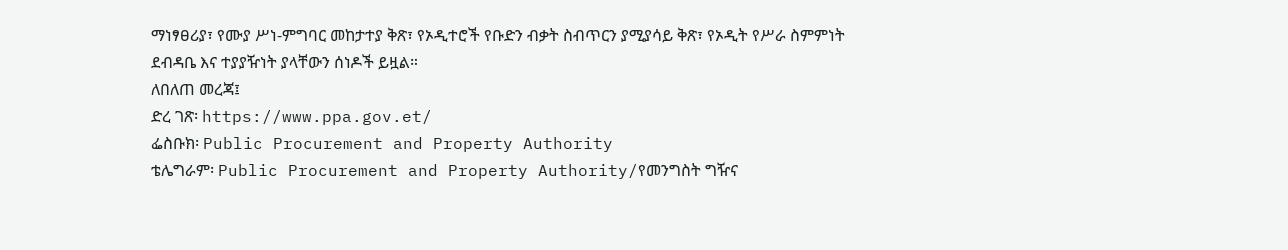ማነፃፀሪያ፣ የሙያ ሥነ-ምግባር መከታተያ ቅጽ፣ የኦዲተሮች የቡድን ብቃት ስብጥርን ያሚያሳይ ቅጽ፣ የኦዲት የሥራ ስምምነት ደብዳቤ እና ተያያዥነት ያላቸውን ሰነዶች ይዟል።
ለበለጠ መረጃ፤
ድረ ገጽ፡ https://www.ppa.gov.et/
ፌስቡክ፡ Public Procurement and Property Authority
ቴሌግራም፡ Public Procurement and Property Authority/የመንግስት ግዥና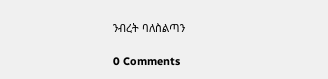ንብረት ባለስልጣን

0 Comments